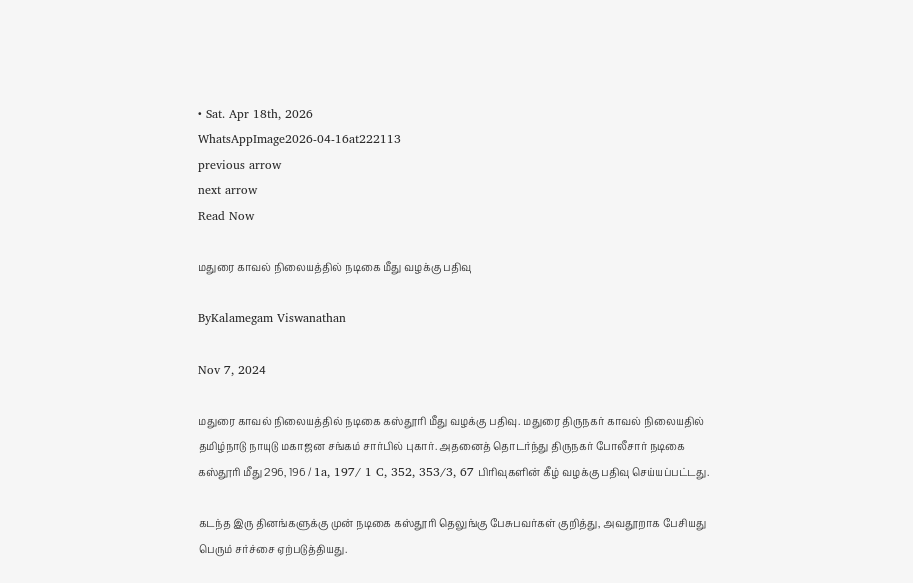• Sat. Apr 18th, 2026
WhatsAppImage2026-04-16at222113
previous arrow
next arrow
Read Now

மதுரை காவல் நிலையத்தில் நடிகை மீது வழக்கு பதிவு

ByKalamegam Viswanathan

Nov 7, 2024

மதுரை காவல் நிலையத்தில் நடிகை கஸ்தூரி மீது வழக்கு பதிவு. மதுரை திருநகர் காவல் நிலையதில் தமிழ்நாடு நாயுடு மகாஜன சங்கம் சார்பில் புகார். அதனைத் தொடர்ந்து திருநகர் போலீசார் நடிகை கஸ்தூரி மீது 296, 196 / 1a, 197/ 1 C, 352, 353/3, 67 பிரிவுகளின் கீழ் வழக்கு பதிவு செய்யப்பட்டது.

கடந்த இரு தினங்களுக்கு முன் நடிகை கஸ்தூரி தெலுங்கு பேசுபவர்கள் குறித்து, அவதூறாக பேசியது பெரும் சர்ச்சை ஏற்படுத்தியது.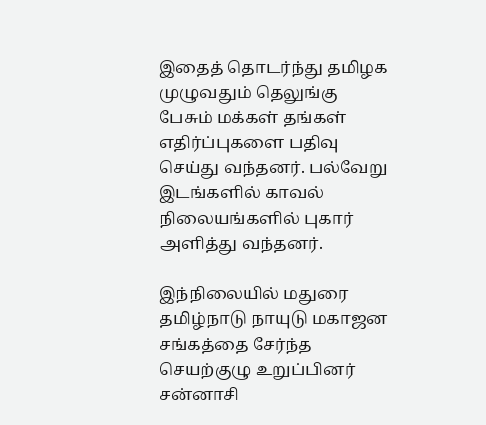இதைத் தொடர்ந்து தமிழக முழுவதும் தெலுங்கு பேசும் மக்கள் தங்கள் எதிர்ப்புகளை பதிவு செய்து வந்தனர். பல்வேறு இடங்களில் காவல் நிலையங்களில் புகார் அளித்து வந்தனர்.

இந்நிலையில் மதுரை தமிழ்நாடு நாயுடு மகாஜன சங்கத்தை சேர்ந்த செயற்குழு உறுப்பினர் சன்னாசி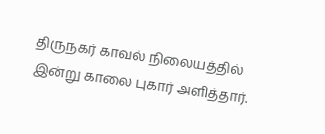திருநகர் காவல் நிலையத்தில் இன்று காலை புகார் அளித்தார்.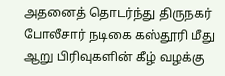அதனைத் தொடர்ந்து திருநகர் போலீசார் நடிகை கஸ்தூரி மீது ஆறு பிரிவுகளின் கீழ் வழக்கு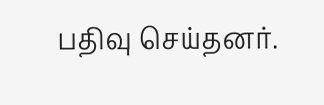பதிவு செய்தனர்.